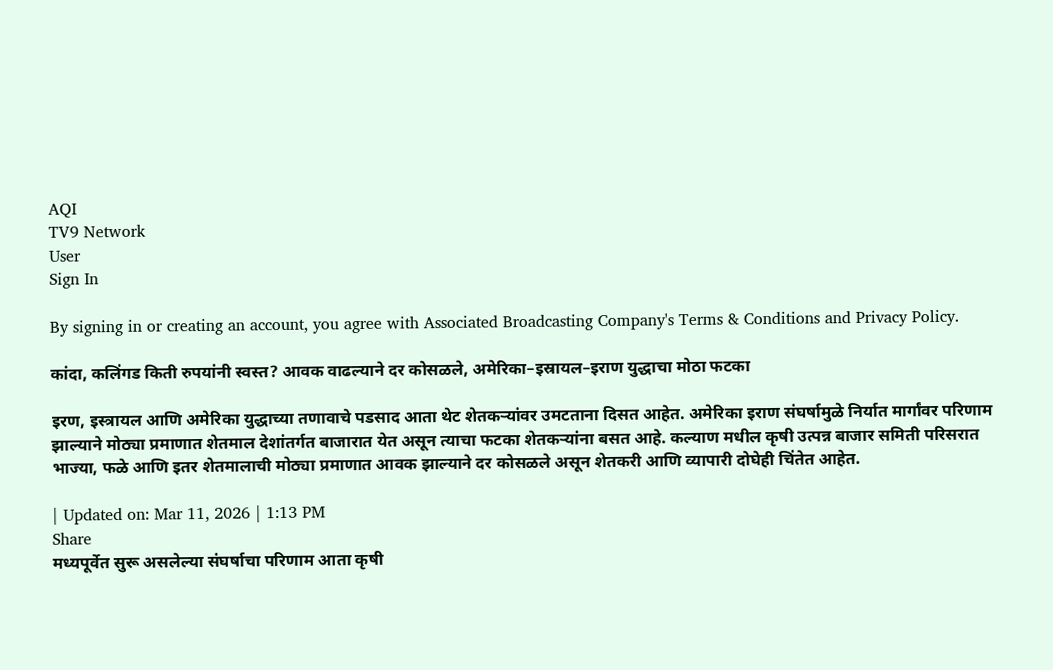AQI
TV9 Network
User
Sign In

By signing in or creating an account, you agree with Associated Broadcasting Company's Terms & Conditions and Privacy Policy.

कांदा, कलिंगड किती रुपयांनी स्वस्त? आवक वाढल्याने दर कोसळले, अमेरिका–इस्रायल–इराण युद्धाचा मोठा फटका

इरण, इस्त्रायल आणि अमेरिका युद्धाच्या तणावाचे पडसाद आता थेट शेतकऱ्यांवर उमटताना दिसत आहेत. अमेरिका इराण संघर्षामुळे निर्यात मार्गांवर परिणाम झाल्याने मोठ्या प्रमाणात शेतमाल देशांतर्गत बाजारात येत असून त्याचा फटका शेतकऱ्यांना बसत आहे. कल्याण मधील कृषी उत्पन्न बाजार समिती परिसरात भाज्या, फळे आणि इतर शेतमालाची मोठ्या प्रमाणात आवक झाल्याने दर कोसळले असून शेतकरी आणि व्यापारी दोघेही चिंतेत आहेत.

| Updated on: Mar 11, 2026 | 1:13 PM
Share
मध्यपूर्वेत सुरू असलेल्या संघर्षाचा परिणाम आता कृषी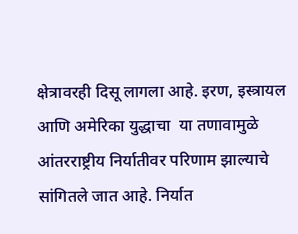क्षेत्रावरही दिसू लागला आहे. इरण, इस्त्रायल आणि अमेरिका युद्धाचा  या तणावामुळे आंतरराष्ट्रीय निर्यातीवर परिणाम झाल्याचे सांगितले जात आहे. निर्यात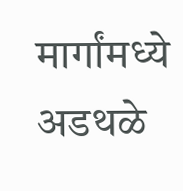मार्गांमध्ये अडथळे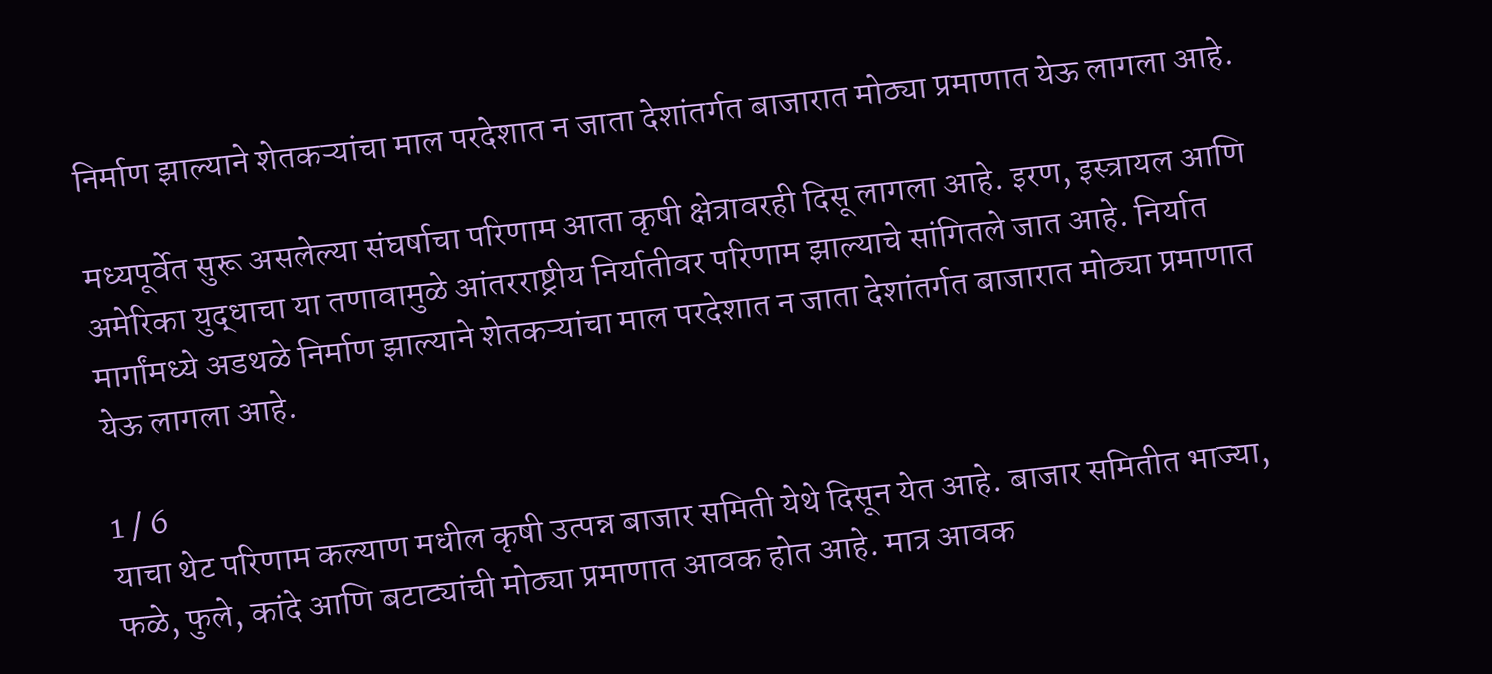निर्माण झाल्याने शेतकऱ्यांचा माल परदेशात न जाता देशांतर्गत बाजारात मोठ्या प्रमाणात येऊ लागला आहे.

मध्यपूर्वेत सुरू असलेल्या संघर्षाचा परिणाम आता कृषी क्षेत्रावरही दिसू लागला आहे. इरण, इस्त्रायल आणि अमेरिका युद्धाचा या तणावामुळे आंतरराष्ट्रीय निर्यातीवर परिणाम झाल्याचे सांगितले जात आहे. निर्यात मार्गांमध्ये अडथळे निर्माण झाल्याने शेतकऱ्यांचा माल परदेशात न जाता देशांतर्गत बाजारात मोठ्या प्रमाणात येऊ लागला आहे.

1 / 6
याचा थेट परिणाम कल्याण मधील कृषी उत्पन्न बाजार समिती येथे दिसून येत आहे. बाजार समितीत भाज्या, फळे, फुले, कांदे आणि बटाट्यांची मोठ्या प्रमाणात आवक होत आहे. मात्र आवक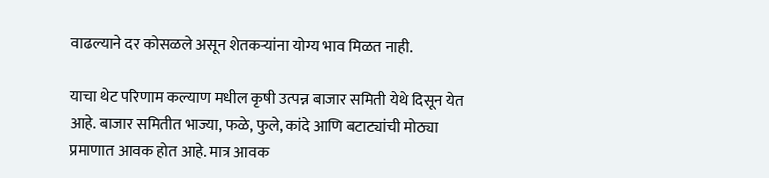वाढल्याने दर कोसळले असून शेतकऱ्यांना योग्य भाव मिळत नाही.

याचा थेट परिणाम कल्याण मधील कृषी उत्पन्न बाजार समिती येथे दिसून येत आहे. बाजार समितीत भाज्या, फळे, फुले, कांदे आणि बटाट्यांची मोठ्या प्रमाणात आवक होत आहे. मात्र आवक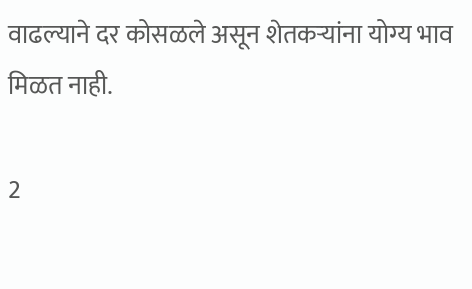वाढल्याने दर कोसळले असून शेतकऱ्यांना योग्य भाव मिळत नाही.

2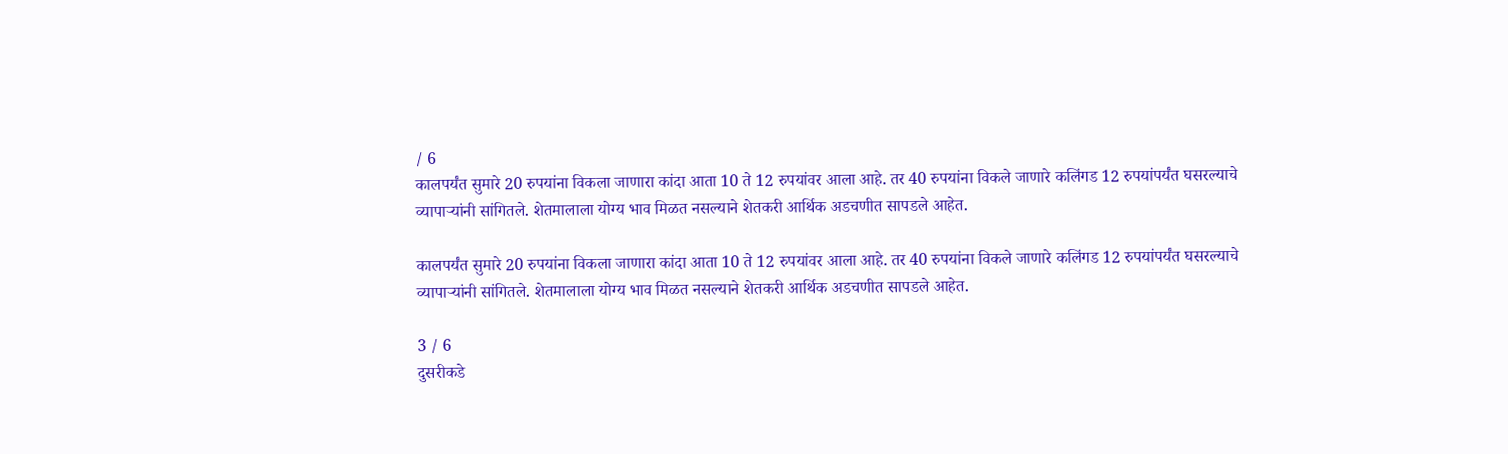/ 6
कालपर्यंत सुमारे 20 रुपयांना विकला जाणारा कांदा आता 10 ते 12 रुपयांवर आला आहे. तर 40 रुपयांना विकले जाणारे कलिंगड 12 रुपयांपर्यंत घसरल्याचे व्यापाऱ्यांनी सांगितले. शेतमालाला योग्य भाव मिळत नसल्याने शेतकरी आर्थिक अडचणीत सापडले आहेत.

कालपर्यंत सुमारे 20 रुपयांना विकला जाणारा कांदा आता 10 ते 12 रुपयांवर आला आहे. तर 40 रुपयांना विकले जाणारे कलिंगड 12 रुपयांपर्यंत घसरल्याचे व्यापाऱ्यांनी सांगितले. शेतमालाला योग्य भाव मिळत नसल्याने शेतकरी आर्थिक अडचणीत सापडले आहेत.

3 / 6
दुसरीकडे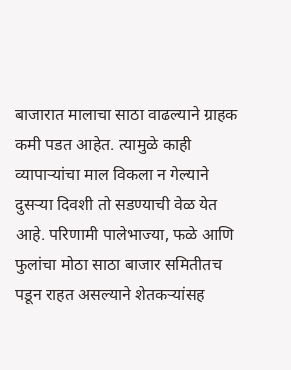बाजारात मालाचा साठा वाढल्याने ग्राहक कमी पडत आहेत. त्यामुळे काही व्यापाऱ्यांचा माल विकला न गेल्याने दुसऱ्या दिवशी तो सडण्याची वेळ येत आहे. परिणामी पालेभाज्या, फळे आणि फुलांचा मोठा साठा बाजार समितीतच पडून राहत असल्याने शेतकऱ्यांसह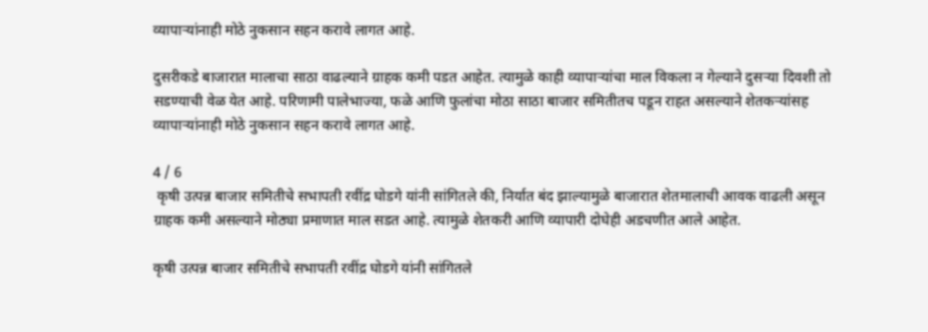व्यापाऱ्यांनाही मोठे नुकसान सहन करावे लागत आहे.

दुसरीकडे बाजारात मालाचा साठा वाढल्याने ग्राहक कमी पडत आहेत. त्यामुळे काही व्यापाऱ्यांचा माल विकला न गेल्याने दुसऱ्या दिवशी तो सडण्याची वेळ येत आहे. परिणामी पालेभाज्या, फळे आणि फुलांचा मोठा साठा बाजार समितीतच पडून राहत असल्याने शेतकऱ्यांसह व्यापाऱ्यांनाही मोठे नुकसान सहन करावे लागत आहे.

4 / 6
 कृषी उत्पन्न बाजार समितीचे सभापती रवींद्र घोडगे यांनी सांगितले की, निर्यात बंद झाल्यामुळे बाजारात शेतमालाची आवक वाढली असून ग्राहक कमी असल्याने मोठ्या प्रमाणात माल सडत आहे. त्यामुळे शेतकरी आणि व्यापारी दोघेही अडचणीत आले आहेत.

कृषी उत्पन्न बाजार समितीचे सभापती रवींद्र घोडगे यांनी सांगितले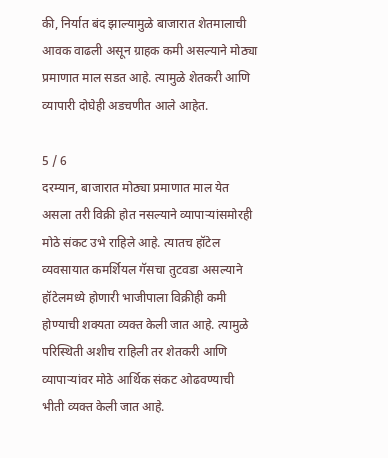की, निर्यात बंद झाल्यामुळे बाजारात शेतमालाची आवक वाढली असून ग्राहक कमी असल्याने मोठ्या प्रमाणात माल सडत आहे. त्यामुळे शेतकरी आणि व्यापारी दोघेही अडचणीत आले आहेत.

5 / 6
दरम्यान, बाजारात मोठ्या प्रमाणात माल येत असला तरी विक्री होत नसल्याने व्यापाऱ्यांसमोरही मोठे संकट उभे राहिले आहे. त्यातच हॉटेल व्यवसायात कमर्शियल गॅसचा तुटवडा असल्याने हॉटेलमध्ये होणारी भाजीपाला विक्रीही कमी होण्याची शक्यता व्यक्त केली जात आहे. त्यामुळे परिस्थिती अशीच राहिली तर शेतकरी आणि व्यापाऱ्यांवर मोठे आर्थिक संकट ओढवण्याची भीती व्यक्त केली जात आहे.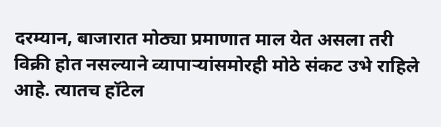दरम्यान, बाजारात मोठ्या प्रमाणात माल येत असला तरी विक्री होत नसल्याने व्यापाऱ्यांसमोरही मोठे संकट उभे राहिले आहे. त्यातच हॉटेल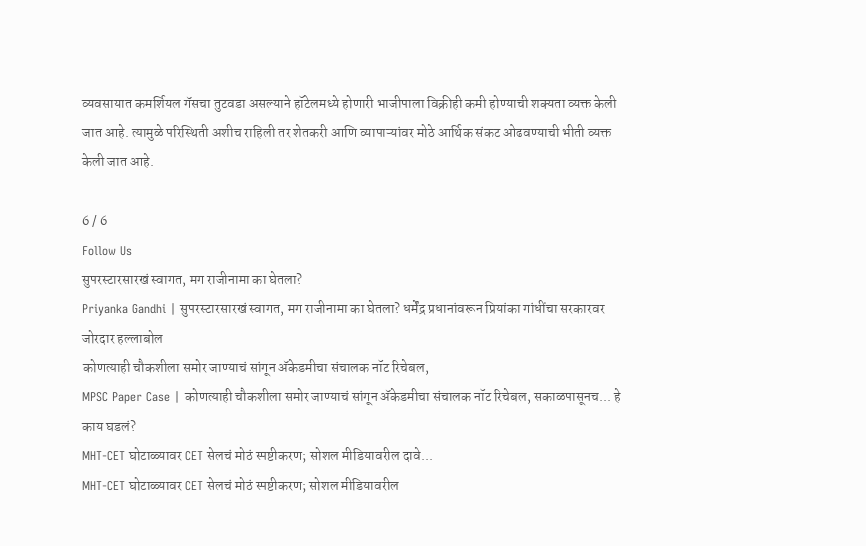व्यवसायात कमर्शियल गॅसचा तुटवडा असल्याने हॉटेलमध्ये होणारी भाजीपाला विक्रीही कमी होण्याची शक्यता व्यक्त केली जात आहे. त्यामुळे परिस्थिती अशीच राहिली तर शेतकरी आणि व्यापाऱ्यांवर मोठे आर्थिक संकट ओढवण्याची भीती व्यक्त केली जात आहे.

6 / 6
Follow Us
सुपरस्टारसारखं स्वागत, मग राजीनामा का घेतला?
Priyanka Gandhi | सुपरस्टारसारखं स्वागत, मग राजीनामा का घेतला? धर्मेंद्र प्रधानांवरून प्रियांका गांधींचा सरकारवर जोरदार हल्लाबोल
कोणत्याही चौकशीला समोर जाण्याचं सांगून अ‍ॅकेडमीचा संचालक नॉट रिचेबल,
MPSC Paper Case | कोणत्याही चौकशीला समोर जाण्याचं सांगून अ‍ॅकेडमीचा संचालक नॉट रिचेबल, सकाळपासूनच... हे काय घडलं?
MHT-CET घोटाळ्यावर CET सेलचं मोठं स्पष्टीकरण; सोशल मीडियावरील दावे...
MHT-CET घोटाळ्यावर CET सेलचं मोठं स्पष्टीकरण; सोशल मीडियावरील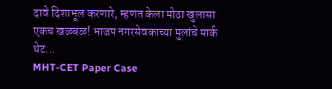दावे दिशाभूल करणारे, म्हणत केला मोठा खुलासा
एकच खळबळ! भाजप नगरसेवकाच्या मुलांचे मार्क थेट...
MHT-CET Paper Case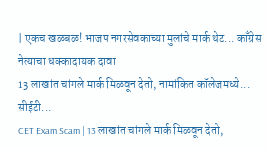| एकच खळबळ! भाजप नगरसेवकाच्या मुलांचे मार्क थेट... काँग्रेस नेत्याचा धक्कादायक दावा
13 लाखांत चांगले मार्क मिळवून देतो, नामांकित कॉलेजमध्ये... सीईटी...
CET Exam Scam | 13 लाखांत चांगले मार्क मिळवून देतो,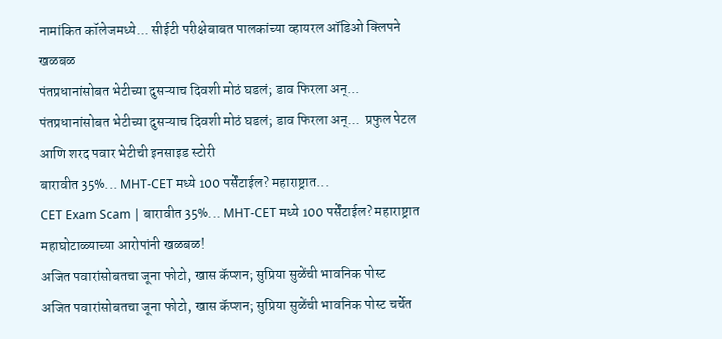नामांकित कॉलेजमध्ये... सीईटी परीक्षेबाबत पालकांच्या व्हायरल ऑडिओ क्लिपने खळबळ
पंतप्रधानांसोबत भेटीच्या दुसऱ्याच दिवशी मोठं घडलं; डाव फिरला अन्...
पंतप्रधानांसोबत भेटीच्या दुसऱ्याच दिवशी मोठं घडलं; डाव फिरला अन्...  प्रफुल पेटल आणि शरद पवार भेटीची इनसाइड स्टोरी
बारावीत 35%... MHT-CET मध्ये 100 पर्सेंटाईल? महाराष्ट्रात...
CET Exam Scam | बारावीत 35%... MHT-CET मध्ये 100 पर्सेंटाईल? महाराष्ट्रात महाघोटाळ्याच्या आरोपांनी खळबळ!
अजित पवारांसोबतचा जूना फोटो, खास कॅप्शन; सुप्रिया सुळेंची भावनिक पोस्ट
अजित पवारांसोबतचा जूना फोटो, खास कॅप्शन; सुप्रिया सुळेंची भावनिक पोस्ट चर्चेत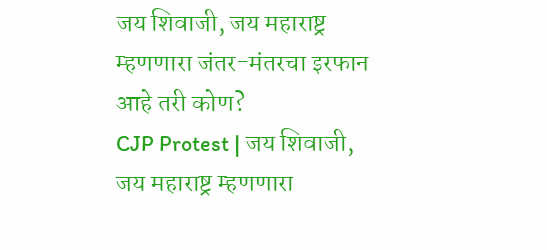जय शिवाजी, जय महाराष्ट्र म्हणणारा जंतर-मंतरचा इरफान आहे तरी कोण?
CJP Protest | जय शिवाजी, जय महाराष्ट्र म्हणणारा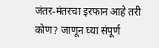जंतर-मंतरचा इरफान आहे तरी कोण? जाणून घ्या संपूर्ण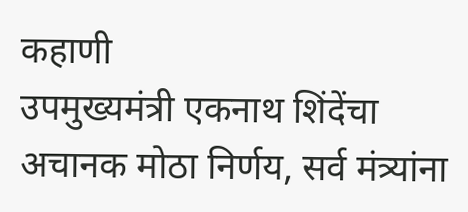कहाणी
उपमुख्यमंत्री एकनाथ शिंदेंचा अचानक मोठा निर्णय, सर्व मंत्र्यांना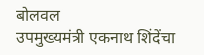बोलवल
उपमुख्यमंत्री एकनाथ शिंदेंचा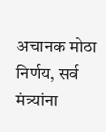अचानक मोठा निर्णय, सर्व मंत्र्यांना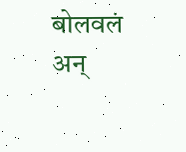बोलवलं अन्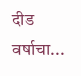दीड वर्षाचा...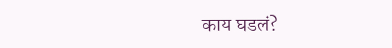काय घडलं?